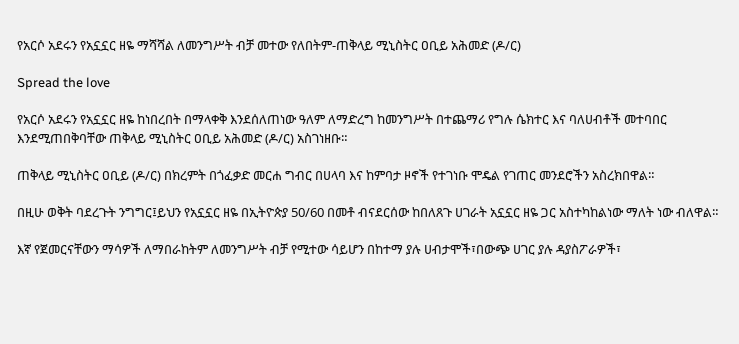የአርሶ አደሩን የአኗኗር ዘዬ ማሻሻል ለመንግሥት ብቻ መተው የለበትም-ጠቅላይ ሚኒስትር ዐቢይ አሕመድ (ዶ/ር)

Spread the love

የአርሶ አደሩን የአኗኗር ዘዬ ከነበረበት በማላቀቅ እንደሰለጠነው ዓለም ለማድረግ ከመንግሥት በተጨማሪ የግሉ ሴክተር እና ባለሀብቶች መተባበር እንደሚጠበቅባቸው ጠቅላይ ሚኒስትር ዐቢይ አሕመድ (ዶ/ር) አስገነዘቡ።

ጠቅላይ ሚኒስትር ዐቢይ (ዶ/ር) በክረምት በጎፈቃድ መርሐ ግብር በሀላባ እና ከምባታ ዞኖች የተገነቡ ሞዴል የገጠር መንደሮችን አስረክበዋል።

በዚሁ ወቅት ባደረጉት ንግግር፤ይህን የአኗኗር ዘዬ በኢትዮጵያ 50/60 በመቶ ብናደርሰው ከበለጸጉ ሀገራት አኗኗር ዘዬ ጋር አስተካከልነው ማለት ነው ብለዋል።

እኛ የጀመርናቸውን ማሳዎች ለማበራከትም ለመንግሥት ብቻ የሚተው ሳይሆን በከተማ ያሉ ሀብታሞች፣በውጭ ሀገር ያሉ ዳያስፖራዎች፣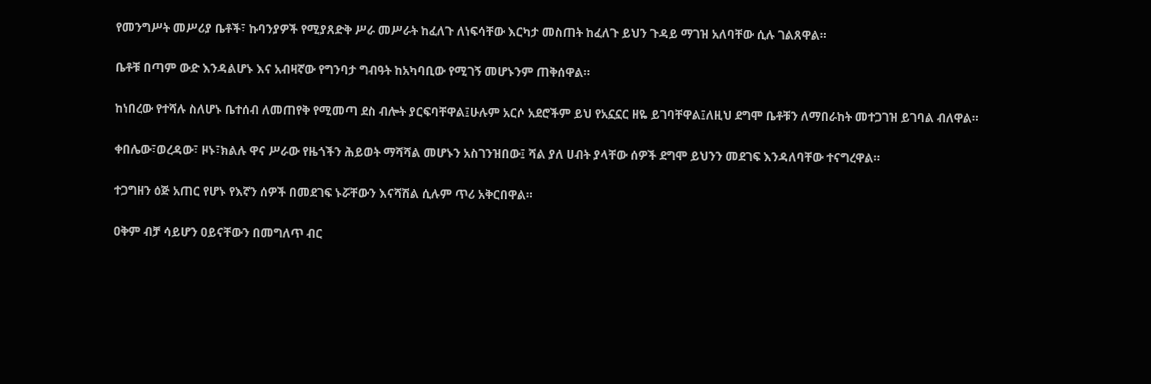የመንግሥት መሥሪያ ቤቶች፣ ኩባንያዎች የሚያጸድቅ ሥራ መሥራት ከፈለጉ ለነፍሳቸው እርካታ መስጠት ከፈለጉ ይህን ጉዳይ ማገዝ አለባቸው ሲሉ ገልጸዋል።

ቤቶቹ በጣም ውድ እንዳልሆኑ እና አብዛኛው የግንባታ ግብዓት ከአካባቢው የሚገኝ መሆኑንም ጠቅሰዋል።

ከነበረው የተሻሉ ስለሆኑ ቤተሰብ ለመጠየቅ የሚመጣ ደስ ብሎት ያርፍባቸዋል፤ሁሉም አርሶ አደሮችም ይህ የአኗኗር ዘዬ ይገባቸዋል፤ለዚህ ደግሞ ቤቶቹን ለማበራከት መተጋገዝ ይገባል ብለዋል።

ቀበሌው፣ወረዳው፣ ዞኑ፣ክልሉ ዋና ሥራው የዜጎችን ሕይወት ማሻሻል መሆኑን አስገንዝበው፤ ሻል ያለ ሀብት ያላቸው ሰዎች ደግሞ ይህንን መደገፍ እንዳለባቸው ተናግረዋል።

ተጋግዘን ዕጅ አጠር የሆኑ የእኛን ሰዎች በመደገፍ ኑሯቸውን እናሻሽል ሲሉም ጥሪ አቅርበዋል።

ዐቅም ብቻ ሳይሆን ዐይናቸውን በመግለጥ ብር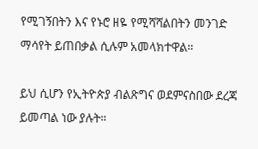የሚገኝበትን እና የኑሮ ዘዬ የሚሻሻልበትን መንገድ ማሳየት ይጠበቃል ሲሉም አመላክተዋል።

ይህ ሲሆን የኢትዮጵያ ብልጽግና ወደምናስበው ደረጃ ይመጣል ነው ያሉት።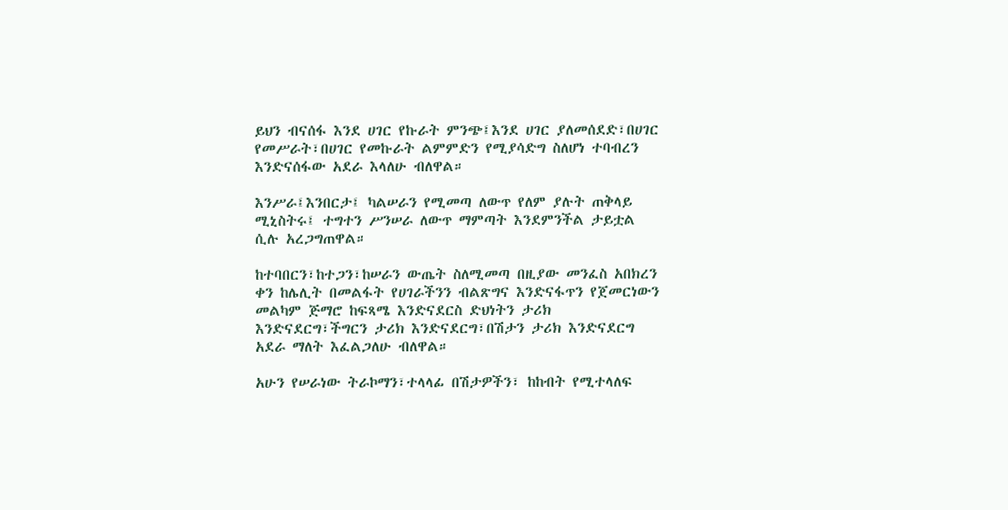ይህን ብናሰፋ እንደ ሀገር የኩራት ምንጭ፤እንደ ሀገር ያለመሰደድ፣በሀገር የመሥራት፣በሀገር የመኩራት ልምምድን የሚያሳድግ ስለሆነ ተባብረን እንድናሰፋው አደራ እላለሁ ብለዋል።

እንሥራ፤እንበርታ፤ ካልሠራን የሚመጣ ለውጥ የለም ያሉት ጠቅላይ ሚኒስትሩ፤ ተግተን ሥንሠራ ለውጥ ማምጣት እንደምንችል ታይቷል ሲሉ አረጋግጠዋል።

ከተባበርን፣ከተጋን፣ከሠራን ውጤት ስለሚመጣ በዚያው መንፈስ አበክረን ቀን ከሌሊት በመልፋት የሀገራችንን ብልጽግና እንድናፋጥን የጀመርነውን መልካም ጅማሮ ከፍጻሜ እንድናደርስ ድህነትን ታሪክ እንድናደርግ፣ችግርን ታሪክ እንድናደርግ፣በሽታን ታሪክ እንድናደርግ አደራ ማለት እፈልጋለሁ ብለዋል።

አሁን የሠራነው ትራኮማን፣ተላላፊ በሽታዎችን፣ ከከብት የሚተላለፍ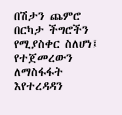በሽታን ጨምሮ በርካታ ችግሮችን የሚያስቀር ስለሆነ፤ የተጀመረውን ለማስፋፋት እየተረዳዳን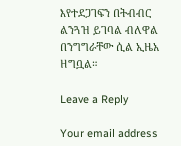እየተደጋገፍን በትብብር ልንጓዝ ይገባል ብለዋል በንግግራቸው ሲል ኢዜአ ዘግቧል።

Leave a Reply

Your email address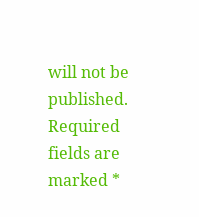will not be published. Required fields are marked *